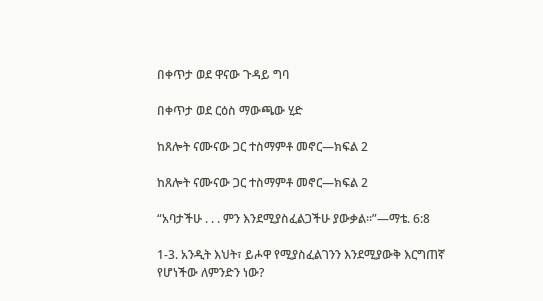በቀጥታ ወደ ዋናው ጉዳይ ግባ

በቀጥታ ወደ ርዕስ ማውጫው ሂድ

ከጸሎት ናሙናው ጋር ተስማምቶ መኖር—ክፍል 2

ከጸሎት ናሙናው ጋር ተስማምቶ መኖር—ክፍል 2

“አባታችሁ . . . ምን እንደሚያስፈልጋችሁ ያውቃል።”—ማቴ. 6:8

1-3. አንዲት እህት፣ ይሖዋ የሚያስፈልገንን እንደሚያውቅ እርግጠኛ የሆነችው ለምንድን ነው?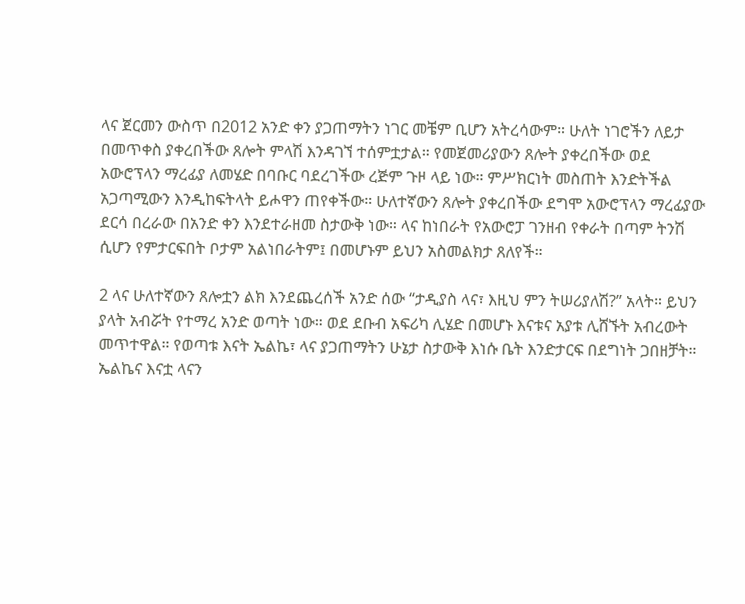ላና ጀርመን ውስጥ በ2012 አንድ ቀን ያጋጠማትን ነገር መቼም ቢሆን አትረሳውም። ሁለት ነገሮችን ለይታ በመጥቀስ ያቀረበችው ጸሎት ምላሽ እንዳገኘ ተሰምቷታል። የመጀመሪያውን ጸሎት ያቀረበችው ወደ አውሮፕላን ማረፊያ ለመሄድ በባቡር ባደረገችው ረጅም ጉዞ ላይ ነው። ምሥክርነት መስጠት እንድትችል አጋጣሚውን እንዲከፍትላት ይሖዋን ጠየቀችው። ሁለተኛውን ጸሎት ያቀረበችው ደግሞ አውሮፕላን ማረፊያው ደርሳ በረራው በአንድ ቀን እንደተራዘመ ስታውቅ ነው። ላና ከነበራት የአውሮፓ ገንዘብ የቀራት በጣም ትንሽ ሲሆን የምታርፍበት ቦታም አልነበራትም፤ በመሆኑም ይህን አስመልክታ ጸለየች።

2 ላና ሁለተኛውን ጸሎቷን ልክ እንደጨረሰች አንድ ሰው “ታዲያስ ላና፣ እዚህ ምን ትሠሪያለሽ?” አላት። ይህን ያላት አብሯት የተማረ አንድ ወጣት ነው። ወደ ደቡብ አፍሪካ ሊሄድ በመሆኑ እናቱና አያቱ ሊሸኙት አብረውት መጥተዋል። የወጣቱ እናት ኤልኬ፣ ላና ያጋጠማትን ሁኔታ ስታውቅ እነሱ ቤት እንድታርፍ በደግነት ጋበዘቻት። ኤልኬና እናቷ ላናን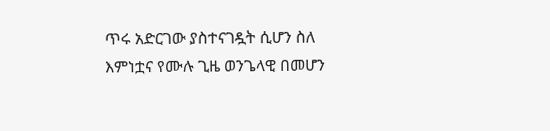ጥሩ አድርገው ያስተናገዷት ሲሆን ስለ እምነቷና የሙሉ ጊዜ ወንጌላዊ በመሆን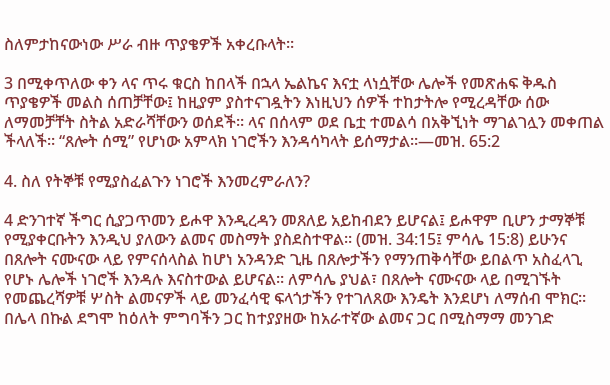ስለምታከናውነው ሥራ ብዙ ጥያቄዎች አቀረቡላት።

3 በሚቀጥለው ቀን ላና ጥሩ ቁርስ ከበላች በኋላ ኤልኬና እናቷ ላነሷቸው ሌሎች የመጽሐፍ ቅዱስ ጥያቄዎች መልስ ሰጠቻቸው፤ ከዚያም ያስተናገዷትን እነዚህን ሰዎች ተከታትሎ የሚረዳቸው ሰው ለማመቻቸት ስትል አድራሻቸውን ወሰደች። ላና በሰላም ወደ ቤቷ ተመልሳ በአቅኚነት ማገልገሏን መቀጠል ችላለች። “ጸሎት ሰሚ” የሆነው አምላክ ነገሮችን እንዳሳካላት ይሰማታል።—መዝ. 65:2

4. ስለ የትኞቹ የሚያስፈልጉን ነገሮች እንመረምራለን?

4 ድንገተኛ ችግር ሲያጋጥመን ይሖዋ እንዲረዳን መጸለይ አይከብደን ይሆናል፤ ይሖዋም ቢሆን ታማኞቹ የሚያቀርቡትን እንዲህ ያለውን ልመና መስማት ያስደስተዋል። (መዝ. 34:15፤ ምሳሌ 15:8) ይሁንና በጸሎት ናሙናው ላይ የምናሰላስል ከሆነ አንዳንድ ጊዜ በጸሎታችን የማንጠቅሳቸው ይበልጥ አስፈላጊ የሆኑ ሌሎች ነገሮች እንዳሉ እናስተውል ይሆናል። ለምሳሌ ያህል፣ በጸሎት ናሙናው ላይ በሚገኙት የመጨረሻዎቹ ሦስት ልመናዎች ላይ መንፈሳዊ ፍላጎታችን የተገለጸው እንዴት እንደሆነ ለማሰብ ሞክር። በሌላ በኩል ደግሞ ከዕለት ምግባችን ጋር ከተያያዘው ከአራተኛው ልመና ጋር በሚስማማ መንገድ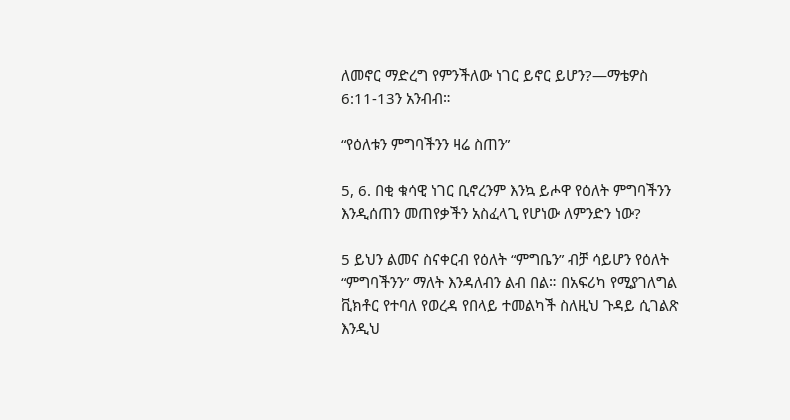ለመኖር ማድረግ የምንችለው ነገር ይኖር ይሆን?—ማቴዎስ 6:11-13ን አንብብ።

“የዕለቱን ምግባችንን ዛሬ ስጠን”

5, 6. በቂ ቁሳዊ ነገር ቢኖረንም እንኳ ይሖዋ የዕለት ምግባችንን እንዲሰጠን መጠየቃችን አስፈላጊ የሆነው ለምንድን ነው?

5 ይህን ልመና ስናቀርብ የዕለት “ምግቤን” ብቻ ሳይሆን የዕለት “ምግባችንን” ማለት እንዳለብን ልብ በል። በአፍሪካ የሚያገለግል ቪክቶር የተባለ የወረዳ የበላይ ተመልካች ስለዚህ ጉዳይ ሲገልጽ እንዲህ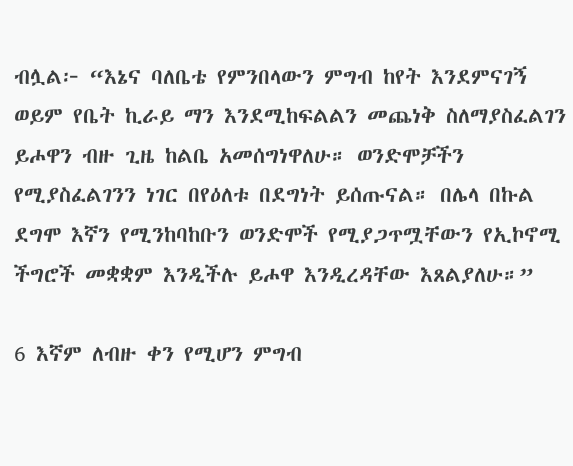ብሏል፦ “እኔና ባለቤቴ የምንበላውን ምግብ ከየት እንደምናገኝ ወይም የቤት ኪራይ ማን እንደሚከፍልልን መጨነቅ ስለማያስፈልገን ይሖዋን ብዙ ጊዜ ከልቤ አመሰግነዋለሁ። ወንድሞቻችን የሚያስፈልገንን ነገር በየዕለቱ በደግነት ይሰጡናል። በሌላ በኩል ደግሞ እኛን የሚንከባከቡን ወንድሞች የሚያጋጥሟቸውን የኢኮኖሚ ችግሮች መቋቋም እንዲችሉ ይሖዋ እንዲረዳቸው እጸልያለሁ።”

6 እኛም ለብዙ ቀን የሚሆን ምግብ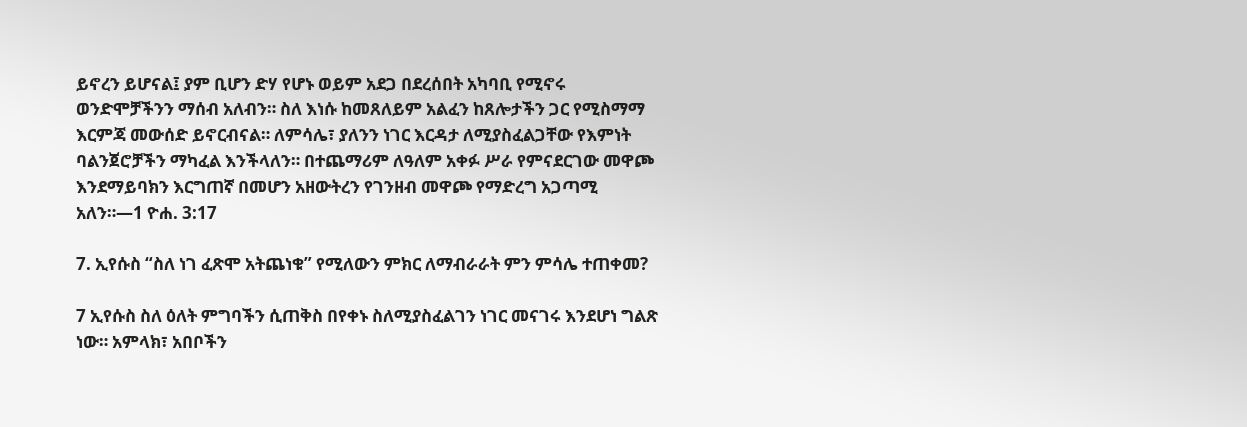ይኖረን ይሆናል፤ ያም ቢሆን ድሃ የሆኑ ወይም አደጋ በደረሰበት አካባቢ የሚኖሩ ወንድሞቻችንን ማሰብ አለብን። ስለ እነሱ ከመጸለይም አልፈን ከጸሎታችን ጋር የሚስማማ እርምጃ መውሰድ ይኖርብናል። ለምሳሌ፣ ያለንን ነገር እርዳታ ለሚያስፈልጋቸው የእምነት ባልንጀሮቻችን ማካፈል እንችላለን። በተጨማሪም ለዓለም አቀፉ ሥራ የምናደርገው መዋጮ እንደማይባክን እርግጠኛ በመሆን አዘውትረን የገንዘብ መዋጮ የማድረግ አጋጣሚ አለን።—1 ዮሐ. 3:17

7. ኢየሱስ “ስለ ነገ ፈጽሞ አትጨነቁ” የሚለውን ምክር ለማብራራት ምን ምሳሌ ተጠቀመ?

7 ኢየሱስ ስለ ዕለት ምግባችን ሲጠቅስ በየቀኑ ስለሚያስፈልገን ነገር መናገሩ እንደሆነ ግልጽ ነው። አምላክ፣ አበቦችን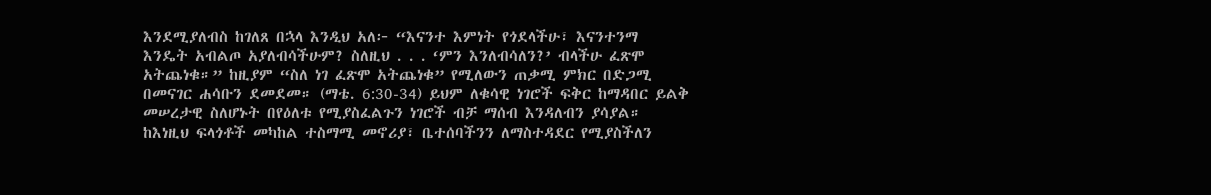እንደሚያለብስ ከገለጸ በኋላ እንዲህ አለ፦ “እናንተ እምነት የጎደላችሁ፣ እናንተንማ እንዴት አብልጦ አያለብሳችሁም? ስለዚህ . . . ‘ምን እንለብሳለን?’ ብላችሁ ፈጽሞ አትጨነቁ።” ከዚያም “ስለ ነገ ፈጽሞ አትጨነቁ” የሚለውን ጠቃሚ ምክር በድጋሚ በመናገር ሐሳቡን ደመደመ። (ማቴ. 6:30-34) ይህም ለቁሳዊ ነገሮች ፍቅር ከማዳበር ይልቅ መሠረታዊ ስለሆኑት በየዕለቱ የሚያስፈልጉን ነገሮች ብቻ ማሰብ እንዳለብን ያሳያል። ከእነዚህ ፍላጎቶች መካከል ተስማሚ መኖሪያ፣ ቤተሰባችንን ለማስተዳደር የሚያስችለን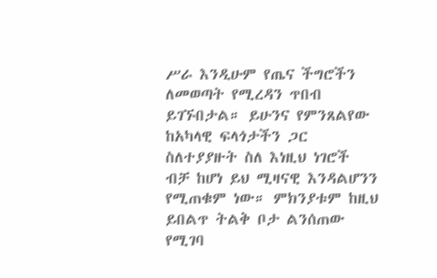ሥራ እንዲሁም የጤና ችግሮችን ለመወጣት የሚረዳን ጥበብ ይገኙበታል። ይሁንና የምንጸልየው ከአካላዊ ፍላጎታችን ጋር ስለተያያዙት ስለ እነዚህ ነገሮች ብቻ ከሆነ ይህ ሚዛናዊ እንዳልሆንን የሚጠቁም ነው። ምክንያቱም ከዚህ ይበልጥ ትልቅ ቦታ ልንሰጠው የሚገባ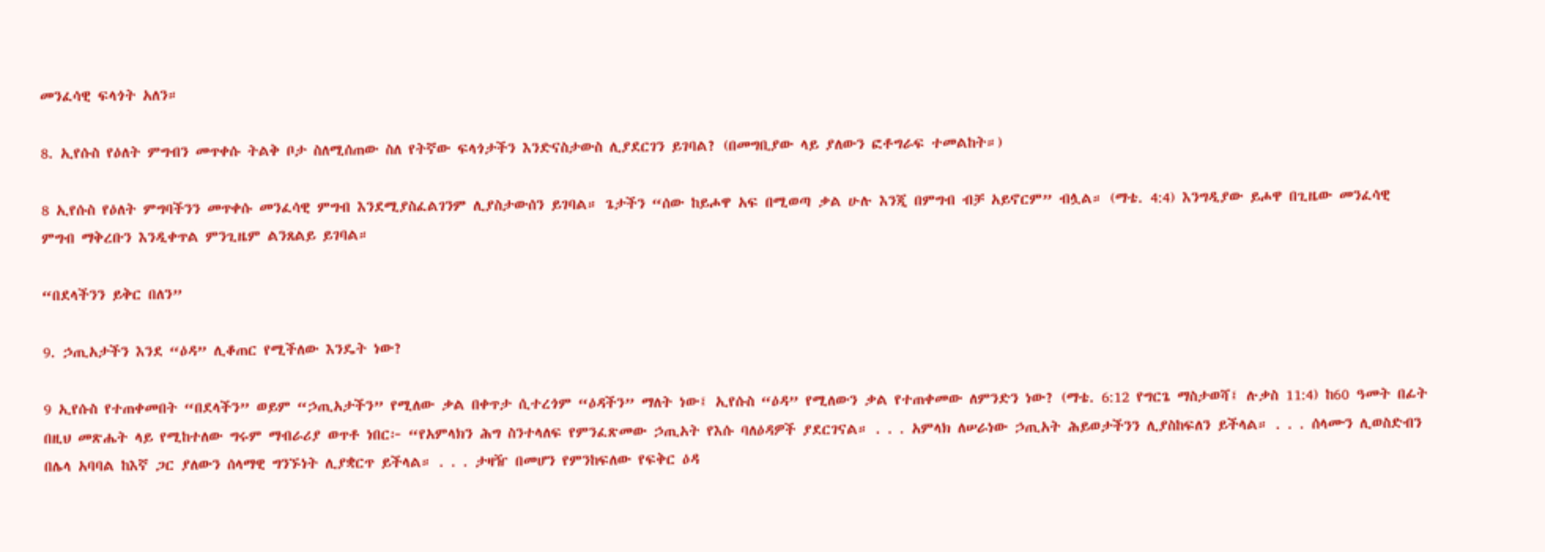መንፈሳዊ ፍላጎት አለን።

8. ኢየሱስ የዕለት ምግብን መጥቀሱ ትልቅ ቦታ ስለሚሰጠው ስለ የትኛው ፍላጎታችን እንድናስታውስ ሊያደርገን ይገባል? (በመግቢያው ላይ ያለውን ፎቶግራፍ ተመልከት።)

8 ኢየሱስ የዕለት ምግባችንን መጥቀሱ መንፈሳዊ ምግብ እንደሚያስፈልገንም ሊያስታውሰን ይገባል። ጌታችን “ሰው ከይሖዋ አፍ በሚወጣ ቃል ሁሉ እንጂ በምግብ ብቻ አይኖርም” ብሏል። (ማቴ. 4:4) እንግዲያው ይሖዋ በጊዜው መንፈሳዊ ምግብ ማቅረቡን እንዲቀጥል ምንጊዜም ልንጸልይ ይገባል።

“በደላችንን ይቅር በለን”

9. ኃጢአታችን እንደ “ዕዳ” ሊቆጠር የሚችለው እንዴት ነው?

9 ኢየሱስ የተጠቀመበት “በደላችን” ወይም “ኃጢአታችን” የሚለው ቃል በቀጥታ ሲተረጎም “ዕዳችን” ማለት ነው፤ ኢየሱስ “ዕዳ” የሚለውን ቃል የተጠቀመው ለምንድን ነው? (ማቴ. 6:12 የግርጌ ማስታወሻ፤ ሉቃስ 11:4) ከ60 ዓመት በፊት በዚህ መጽሔት ላይ የሚከተለው ግሩም ማብራሪያ ወጥቶ ነበር፦ “የአምላክን ሕግ ስንተላለፍ የምንፈጽመው ኃጢአት የእሱ ባለዕዳዎች ያደርገናል። . . . አምላክ ለሠራነው ኃጢአት ሕይወታችንን ሊያስከፍለን ይችላል። . . . ሰላሙን ሊወስድብን በሌላ አባባል ከእኛ ጋር ያለውን ሰላማዊ ግንኙነት ሊያቋርጥ ይችላል። . . . ታዛዥ በመሆን የምንከፍለው የፍቅር ዕዳ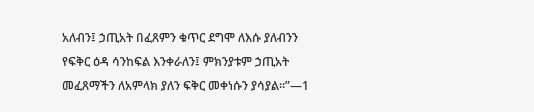አለብን፤ ኃጢአት በፈጸምን ቁጥር ደግሞ ለእሱ ያለብንን የፍቅር ዕዳ ሳንከፍል እንቀራለን፤ ምክንያቱም ኃጢአት መፈጸማችን ለአምላክ ያለን ፍቅር መቀነሱን ያሳያል።”—1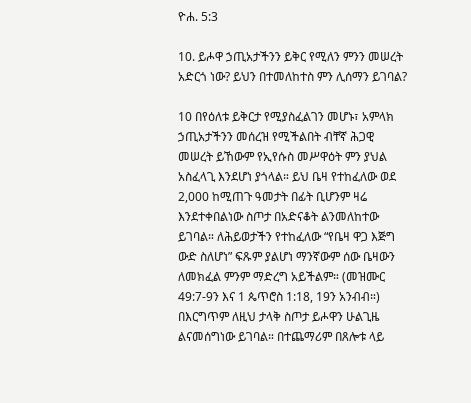ዮሐ. 5:3

10. ይሖዋ ኃጢአታችንን ይቅር የሚለን ምንን መሠረት አድርጎ ነው? ይህን በተመለከተስ ምን ሊሰማን ይገባል?

10 በየዕለቱ ይቅርታ የሚያስፈልገን መሆኑ፣ አምላክ ኃጢአታችንን መሰረዝ የሚችልበት ብቸኛ ሕጋዊ መሠረት ይኸውም የኢየሱስ መሥዋዕት ምን ያህል አስፈላጊ እንደሆነ ያጎላል። ይህ ቤዛ የተከፈለው ወደ 2,000 ከሚጠጉ ዓመታት በፊት ቢሆንም ዛሬ እንደተቀበልነው ስጦታ በአድናቆት ልንመለከተው ይገባል። ለሕይወታችን የተከፈለው “የቤዛ ዋጋ እጅግ ውድ ስለሆነ” ፍጹም ያልሆነ ማንኛውም ሰው ቤዛውን ለመክፈል ምንም ማድረግ አይችልም። (መዝሙር 49:7-9ን እና 1 ጴጥሮስ 1:18, 19ን አንብብ።) በእርግጥም ለዚህ ታላቅ ስጦታ ይሖዋን ሁልጊዜ ልናመሰግነው ይገባል። በተጨማሪም በጸሎቱ ላይ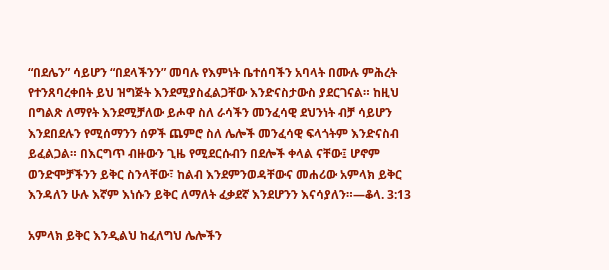“በደሌን” ሳይሆን “በደላችንን” መባሉ የእምነት ቤተሰባችን አባላት በሙሉ ምሕረት የተንጸባረቀበት ይህ ዝግጅት እንደሚያስፈልጋቸው እንድናስታውስ ያደርገናል። ከዚህ በግልጽ ለማየት እንደሚቻለው ይሖዋ ስለ ራሳችን መንፈሳዊ ደህንነት ብቻ ሳይሆን እንደበደሉን የሚሰማንን ሰዎች ጨምሮ ስለ ሌሎች መንፈሳዊ ፍላጎትም እንድናስብ ይፈልጋል። በእርግጥ ብዙውን ጊዜ የሚደርሱብን በደሎች ቀላል ናቸው፤ ሆኖም ወንድሞቻችንን ይቅር ስንላቸው፣ ከልብ እንደምንወዳቸውና መሐሪው አምላክ ይቅር እንዳለን ሁሉ እኛም እነሱን ይቅር ለማለት ፈቃደኛ እንደሆንን እናሳያለን።—ቆላ. 3:13

አምላክ ይቅር እንዲልህ ከፈለግህ ሌሎችን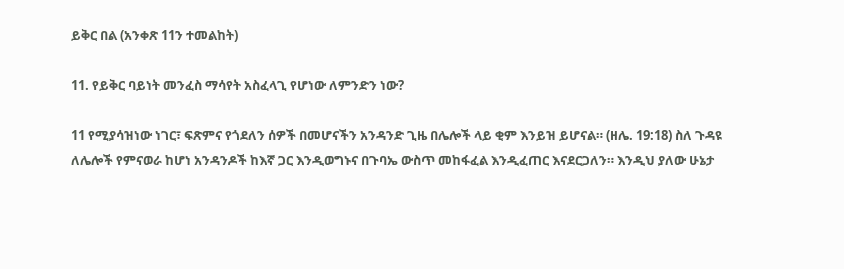ይቅር በል (አንቀጽ 11ን ተመልከት)

11. የይቅር ባይነት መንፈስ ማሳየት አስፈላጊ የሆነው ለምንድን ነው?

11 የሚያሳዝነው ነገር፣ ፍጽምና የጎደለን ሰዎች በመሆናችን አንዳንድ ጊዜ በሌሎች ላይ ቂም እንይዝ ይሆናል። (ዘሌ. 19:18) ስለ ጉዳዩ ለሌሎች የምናወራ ከሆነ አንዳንዶች ከእኛ ጋር እንዲወግኑና በጉባኤ ውስጥ መከፋፈል እንዲፈጠር እናደርጋለን። እንዲህ ያለው ሁኔታ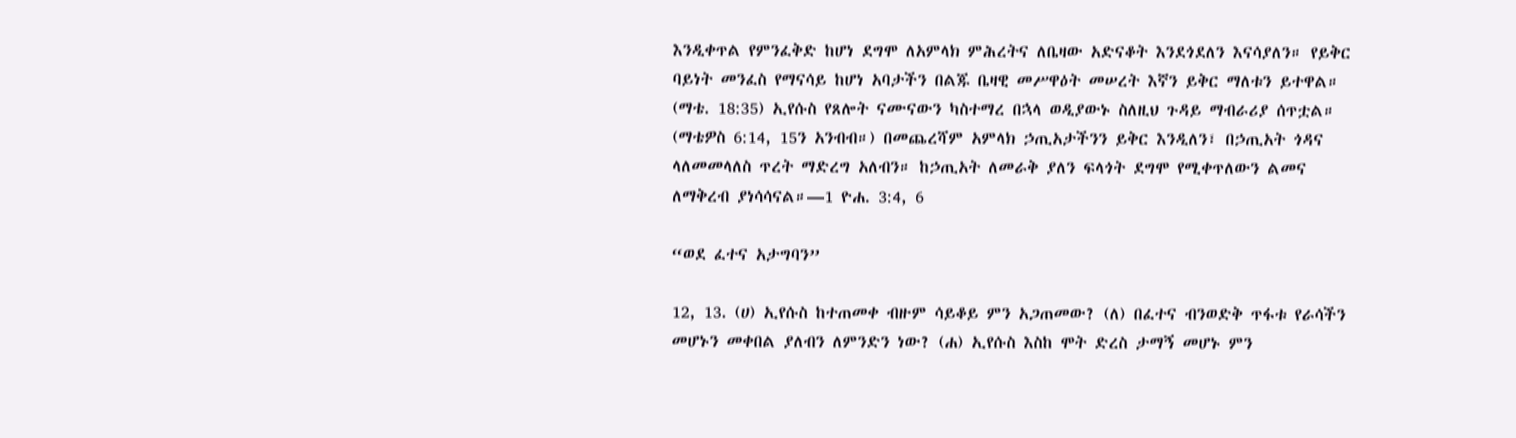እንዲቀጥል የምንፈቅድ ከሆነ ደግሞ ለአምላክ ምሕረትና ለቤዛው አድናቆት እንደጎደለን እናሳያለን። የይቅር ባይነት መንፈስ የማናሳይ ከሆነ አባታችን በልጁ ቤዛዊ መሥዋዕት መሠረት እኛን ይቅር ማለቱን ይተዋል። (ማቴ. 18:35) ኢየሱስ የጸሎት ናሙናውን ካስተማረ በኋላ ወዲያውኑ ስለዚህ ጉዳይ ማብራሪያ ሰጥቷል። (ማቴዎስ 6:14, 15ን አንብብ።) በመጨረሻም አምላክ ኃጢአታችንን ይቅር እንዲለን፣ በኃጢአት ጎዳና ላለመመላለስ ጥረት ማድረግ አለብን። ከኃጢአት ለመራቅ ያለን ፍላጎት ደግሞ የሚቀጥለውን ልመና ለማቅረብ ያነሳሳናል።—1 ዮሐ. 3:4, 6

“ወደ ፈተና አታግባን”

12, 13. (ሀ) ኢየሱስ ከተጠመቀ ብዙም ሳይቆይ ምን አጋጠመው? (ለ) በፈተና ብንወድቅ ጥፋቱ የራሳችን መሆኑን መቀበል ያለብን ለምንድን ነው? (ሐ) ኢየሱስ እስከ ሞት ድረስ ታማኝ መሆኑ ምን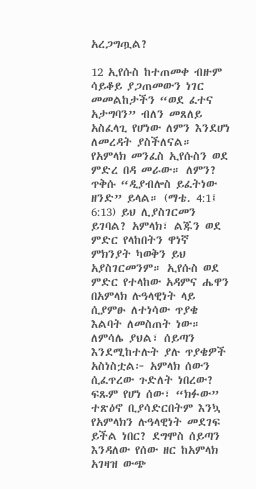አረጋግጧል?

12 ኢየሱስ ከተጠመቀ ብዙም ሳይቆይ ያጋጠመውን ነገር መመልከታችን “ወደ ፈተና አታግባን” ብለን መጸለይ አስፈላጊ የሆነው ለምን እንደሆነ ለመረዳት ያስችለናል። የአምላክ መንፈስ ኢየሱስን ወደ ምድረ በዳ መራው። ለምን? ጥቅሱ “ዲያብሎስ ይፈትነው ዘንድ” ይላል። (ማቴ. 4:1፤ 6:13) ይህ ሊያስገርመን ይገባል? አምላክ፣ ልጁን ወደ ምድር የላከበትን ዋነኛ ምክንያት ካወቅን ይህ አያስገርመንም። ኢየሱስ ወደ ምድር የተላከው አዳምና ሔዋን በአምላክ ሉዓላዊነት ላይ ሲያምፁ ለተነሳው ጥያቄ እልባት ለመስጠት ነው። ለምሳሌ ያህል፣ ሰይጣን እንደሚከተሉት ያሉ ጥያቄዎች አስነስቷል፦ አምላክ ሰውን ሲፈጥረው ጉድለት ነበረው? ፍጹም የሆነ ሰው፣ “ክፉው” ተጽዕኖ ቢያሳድርበትም እንኳ የአምላክን ሉዓላዊነት መደገፍ ይችል ነበር? ደግሞስ ሰይጣን እንዳለው የሰው ዘር ከአምላክ አገዛዝ ውጭ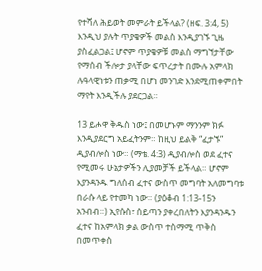የተሻለ ሕይወት መምራት ይችላል? (ዘፍ. 3:4, 5) እንዲህ ያሉት ጥያቄዎች መልስ እንዲያገኙ ጊዜ ያስፈልጋል፤ ሆኖም ጥያቄዎቹ መልስ ማግኘታቸው የማሰብ ችሎታ ያላቸው ፍጥረታት በሙሉ አምላክ ሉዓላዊነቱን ጠቃሚ በሆነ መንገድ እንደሚጠቀምበት ማየት እንዲችሉ ያደርጋል።

13 ይሖዋ ቅዱስ ነው፤ በመሆኑም ማንንም ክፉ እንዲያደርግ አይፈትንም። ከዚህ ይልቅ “ፈታኙ” ዲያብሎስ ነው። (ማቴ. 4:3) ዲያብሎስ ወደ ፈተና የሚመሩ ሁኔታዎችን ሊያመቻች ይችላል። ሆኖም እያንዳንዱ ግለሰብ ፈተና ውስጥ መግባት አለመግባቱ በራሱ ላይ የተመካ ነው። (ያዕቆብ 1:13-15ን አንብብ።) ኢየሱስ፣ ሰይጣን ያቀረበለትን እያንዳንዱን ፈተና ከአምላክ ቃል ውስጥ ተስማሚ ጥቅስ በመጥቀስ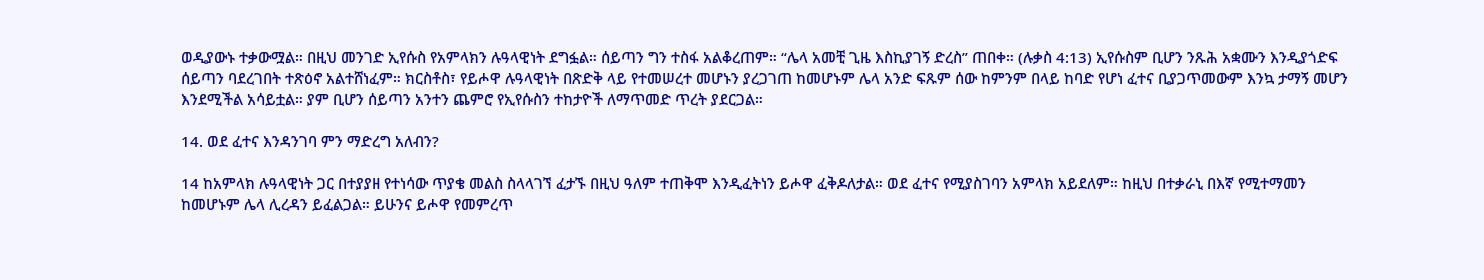ወዲያውኑ ተቃውሟል። በዚህ መንገድ ኢየሱስ የአምላክን ሉዓላዊነት ደግፏል። ሰይጣን ግን ተስፋ አልቆረጠም። “ሌላ አመቺ ጊዜ እስኪያገኝ ድረስ” ጠበቀ። (ሉቃስ 4:13) ኢየሱስም ቢሆን ንጹሕ አቋሙን እንዲያጎድፍ ሰይጣን ባደረገበት ተጽዕኖ አልተሸነፈም። ክርስቶስ፣ የይሖዋ ሉዓላዊነት በጽድቅ ላይ የተመሠረተ መሆኑን ያረጋገጠ ከመሆኑም ሌላ አንድ ፍጹም ሰው ከምንም በላይ ከባድ የሆነ ፈተና ቢያጋጥመውም እንኳ ታማኝ መሆን እንደሚችል አሳይቷል። ያም ቢሆን ሰይጣን አንተን ጨምሮ የኢየሱስን ተከታዮች ለማጥመድ ጥረት ያደርጋል።

14. ወደ ፈተና እንዳንገባ ምን ማድረግ አለብን?

14 ከአምላክ ሉዓላዊነት ጋር በተያያዘ የተነሳው ጥያቄ መልስ ስላላገኘ ፈታኙ በዚህ ዓለም ተጠቅሞ እንዲፈትነን ይሖዋ ፈቅዶለታል። ወደ ፈተና የሚያስገባን አምላክ አይደለም። ከዚህ በተቃራኒ በእኛ የሚተማመን ከመሆኑም ሌላ ሊረዳን ይፈልጋል። ይሁንና ይሖዋ የመምረጥ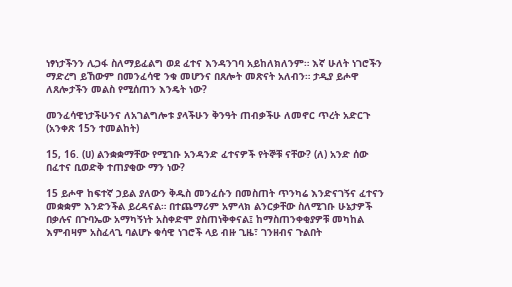ነፃነታችንን ሊጋፋ ስለማይፈልግ ወደ ፈተና እንዳንገባ አይከለክለንም። እኛ ሁለት ነገሮችን ማድረግ ይኸውም በመንፈሳዊ ንቁ መሆንና በጸሎት መጽናት አለብን። ታዲያ ይሖዋ ለጸሎታችን መልስ የሚሰጠን እንዴት ነው?

መንፈሳዊነታችሁንና ለአገልግሎቱ ያላችሁን ቅንዓት ጠብቃችሁ ለመኖር ጥረት አድርጉ (አንቀጽ 15ን ተመልከት)

15, 16. (ሀ) ልንቋቋማቸው የሚገቡ አንዳንድ ፈተናዎች የትኞቹ ናቸው? (ለ) አንድ ሰው በፈተና ቢወድቅ ተጠያቂው ማን ነው?

15 ይሖዋ ከፍተኛ ኃይል ያለውን ቅዱስ መንፈሱን በመስጠት ጥንካሬ እንድናገኝና ፈተናን መቋቋም እንድንችል ይረዳናል። በተጨማሪም አምላክ ልንርቃቸው ስለሚገቡ ሁኔታዎች በቃሉና በጉባኤው አማካኝነት አስቀድሞ ያስጠነቅቀናል፤ ከማስጠንቀቂያዎቹ መካከል እምብዛም አስፈላጊ ባልሆኑ ቁሳዊ ነገሮች ላይ ብዙ ጊዜ፣ ገንዘብና ጉልበት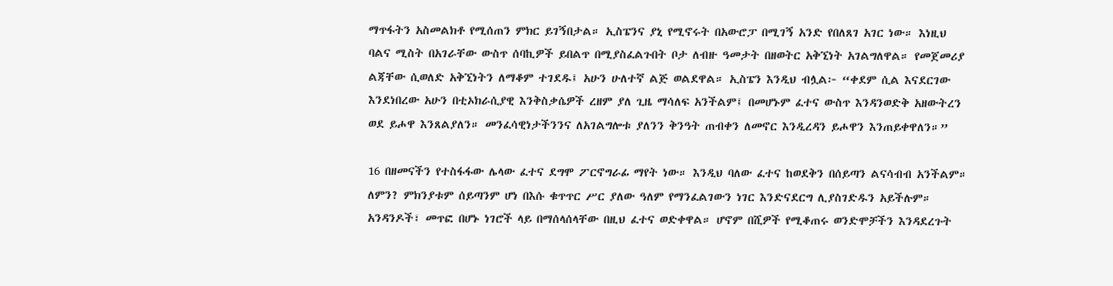ማጥፋትን አስመልክቶ የሚሰጠን ምክር ይገኝበታል። ኢስፔንና ያኒ የሚኖሩት በአውሮፓ በሚገኝ አንድ የበለጸገ አገር ነው። እነዚህ ባልና ሚስት በአገራቸው ውስጥ ሰባኪዎች ይበልጥ በሚያስፈልጉበት ቦታ ለብዙ ዓመታት በዘወትር አቅኚነት አገልግለዋል። የመጀመሪያ ልጃቸው ሲወለድ አቅኚነትን ለማቆም ተገደዱ፤ አሁን ሁለተኛ ልጅ ወልደዋል። ኢስፔን እንዲህ ብሏል፦ “ቀደም ሲል እናደርገው እንደነበረው አሁን በቲኦክራሲያዊ እንቅስቃሴዎች ረዘም ያለ ጊዜ ማሳለፍ አንችልም፤ በመሆኑም ፈተና ውስጥ እንዳንወድቅ አዘውትረን ወደ ይሖዋ እንጸልያለን። መንፈሳዊነታችንንና ለአገልግሎቱ ያለንን ቅንዓት ጠብቀን ለመኖር እንዲረዳን ይሖዋን እንጠይቀዋለን።”

16 በዘመናችን የተስፋፋው ሌላው ፈተና ደግሞ ፖርኖግራፊ ማየት ነው። እንዲህ ባለው ፈተና ከወደቅን በሰይጣን ልናሳብብ አንችልም። ለምን? ምክንያቱም ሰይጣንም ሆነ በእሱ ቁጥጥር ሥር ያለው ዓለም የማንፈልገውን ነገር እንድናደርግ ሊያስገድዱን አይችሉም። አንዳንዶች፣ መጥፎ በሆኑ ነገሮች ላይ በማሰላሰላቸው በዚህ ፈተና ወድቀዋል። ሆኖም በሺዎች የሚቆጠሩ ወንድሞቻችን እንዳደረጉት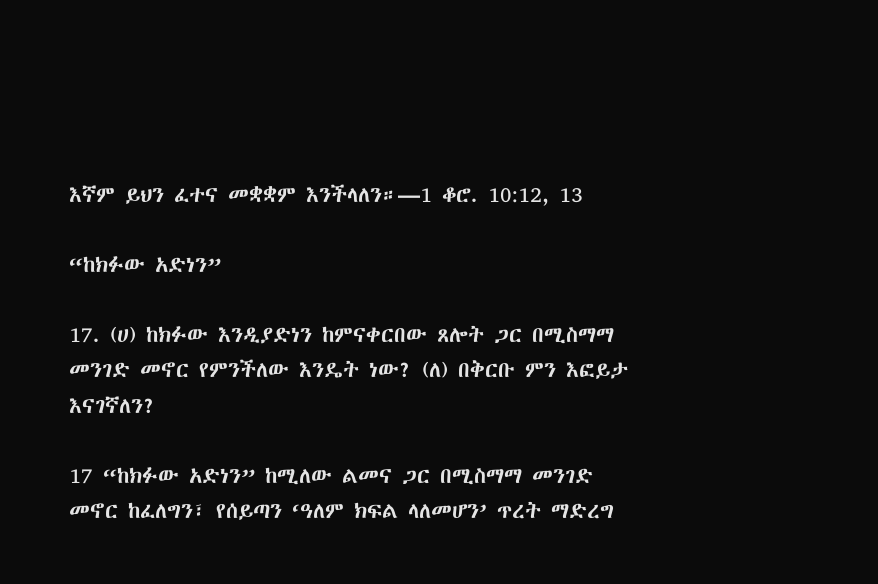እኛም ይህን ፈተና መቋቋም እንችላለን።—1 ቆሮ. 10:12, 13

“ከክፉው አድነን”

17. (ሀ) ከክፉው እንዲያድነን ከምናቀርበው ጸሎት ጋር በሚስማማ መንገድ መኖር የምንችለው እንዴት ነው? (ለ) በቅርቡ ምን እፎይታ እናገኛለን?

17 “ከክፉው አድነን” ከሚለው ልመና ጋር በሚስማማ መንገድ መኖር ከፈለግን፣ የሰይጣን ‘ዓለም ክፍል ላለመሆን’ ጥረት ማድረግ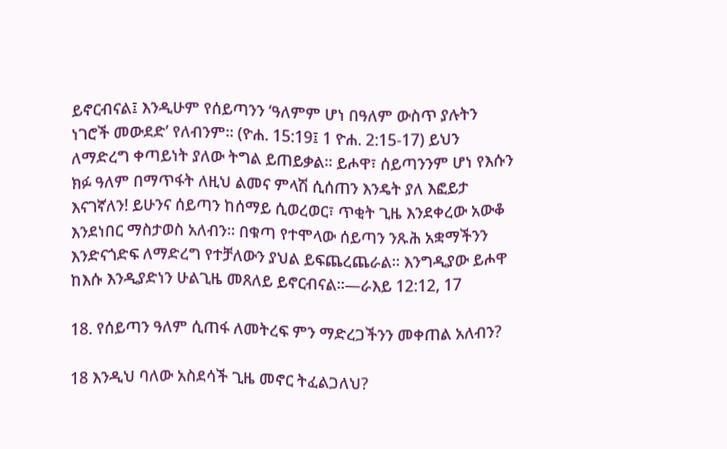ይኖርብናል፤ እንዲሁም የሰይጣንን ‘ዓለምም ሆነ በዓለም ውስጥ ያሉትን ነገሮች መውደድ’ የለብንም። (ዮሐ. 15:19፤ 1 ዮሐ. 2:15-17) ይህን ለማድረግ ቀጣይነት ያለው ትግል ይጠይቃል። ይሖዋ፣ ሰይጣንንም ሆነ የእሱን ክፉ ዓለም በማጥፋት ለዚህ ልመና ምላሽ ሲሰጠን እንዴት ያለ እፎይታ እናገኛለን! ይሁንና ሰይጣን ከሰማይ ሲወረወር፣ ጥቂት ጊዜ እንደቀረው አውቆ እንደነበር ማስታወስ አለብን። በቁጣ የተሞላው ሰይጣን ንጹሕ አቋማችንን እንድናጎድፍ ለማድረግ የተቻለውን ያህል ይፍጨረጨራል። እንግዲያው ይሖዋ ከእሱ እንዲያድነን ሁልጊዜ መጸለይ ይኖርብናል።—ራእይ 12:12, 17

18. የሰይጣን ዓለም ሲጠፋ ለመትረፍ ምን ማድረጋችንን መቀጠል አለብን?

18 እንዲህ ባለው አስደሳች ጊዜ መኖር ትፈልጋለህ?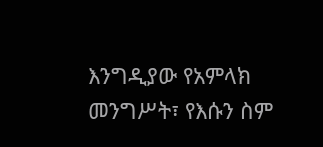እንግዲያው የአምላክ መንግሥት፣ የእሱን ስም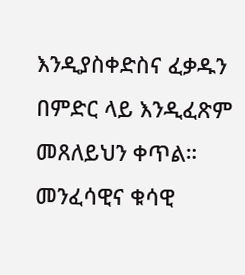እንዲያስቀድስና ፈቃዱን በምድር ላይ እንዲፈጽም መጸለይህን ቀጥል። መንፈሳዊና ቁሳዊ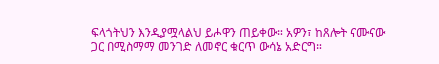ፍላጎትህን እንዲያሟላልህ ይሖዋን ጠይቀው። አዎን፣ ከጸሎት ናሙናው ጋር በሚስማማ መንገድ ለመኖር ቁርጥ ውሳኔ አድርግ።